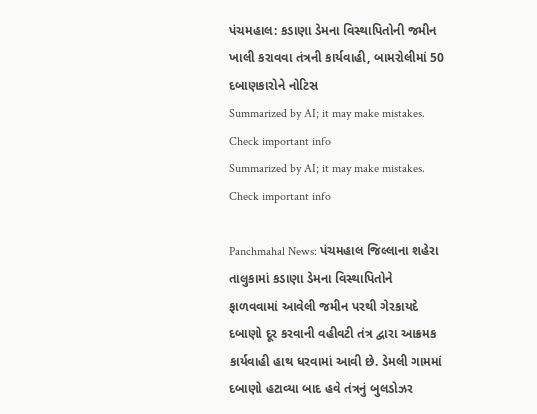પંચમહાલ: કડાણા ડેમના વિસ્થાપિતોની જમીન ખાલી કરાવવા તંત્રની કાર્યવાહી, બામરોલીમાં 50 દબાણકારોને નોટિસ
Summarized by AI; it may make mistakes. Check important info
Summarized by AI; it may make mistakes. Check important info

Panchmahal News: પંચમહાલ જિલ્લાના શહેરા તાલુકામાં કડાણા ડેમના વિસ્થાપિતોને ફાળવવામાં આવેલી જમીન પરથી ગેરકાયદે દબાણો દૂર કરવાની વહીવટી તંત્ર દ્વારા આક્રમક કાર્યવાહી હાથ ધરવામાં આવી છે. ડેમલી ગામમાં દબાણો હટાવ્યા બાદ હવે તંત્રનું બુલડોઝર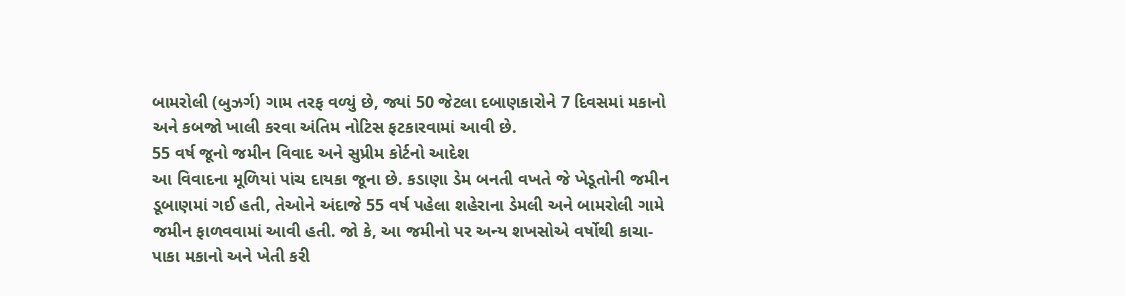બામરોલી (બુઝર્ગ) ગામ તરફ વળ્યું છે, જ્યાં 50 જેટલા દબાણકારોને 7 દિવસમાં મકાનો અને કબજો ખાલી કરવા અંતિમ નોટિસ ફટકારવામાં આવી છે.
55 વર્ષ જૂનો જમીન વિવાદ અને સુપ્રીમ કોર્ટનો આદેશ
આ વિવાદના મૂળિયાં પાંચ દાયકા જૂના છે. કડાણા ડેમ બનતી વખતે જે ખેડૂતોની જમીન ડૂબાણમાં ગઈ હતી, તેઓને અંદાજે 55 વર્ષ પહેલા શહેરાના ડેમલી અને બામરોલી ગામે જમીન ફાળવવામાં આવી હતી. જો કે, આ જમીનો પર અન્ય શખસોએ વર્ષોથી કાચા-પાકા મકાનો અને ખેતી કરી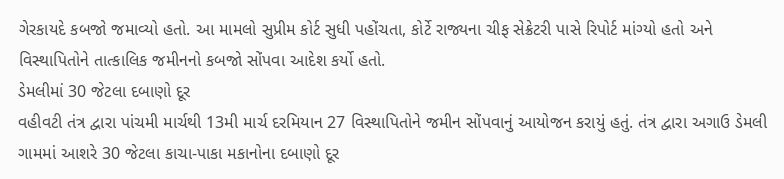ગેરકાયદે કબજો જમાવ્યો હતો. આ મામલો સુપ્રીમ કોર્ટ સુધી પહોંચતા, કોર્ટે રાજ્યના ચીફ સેક્રેટરી પાસે રિપોર્ટ માંગ્યો હતો અને વિસ્થાપિતોને તાત્કાલિક જમીનનો કબજો સોંપવા આદેશ કર્યો હતો.
ડેમલીમાં 30 જેટલા દબાણો દૂર
વહીવટી તંત્ર દ્વારા પાંચમી માર્ચથી 13મી માર્ચ દરમિયાન 27 વિસ્થાપિતોને જમીન સોંપવાનું આયોજન કરાયું હતું. તંત્ર દ્વારા અગાઉ ડેમલી ગામમાં આશરે 30 જેટલા કાચા-પાકા મકાનોના દબાણો દૂર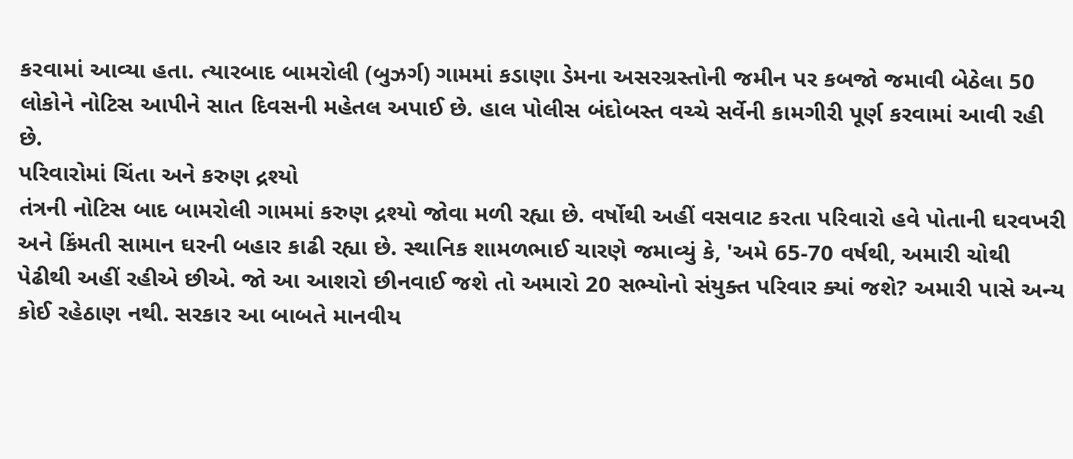કરવામાં આવ્યા હતા. ત્યારબાદ બામરોલી (બુઝર્ગ) ગામમાં કડાણા ડેમના અસરગ્રસ્તોની જમીન પર કબજો જમાવી બેઠેલા 50 લોકોને નોટિસ આપીને સાત દિવસની મહેતલ અપાઈ છે. હાલ પોલીસ બંદોબસ્ત વચ્ચે સર્વેની કામગીરી પૂર્ણ કરવામાં આવી રહી છે.
પરિવારોમાં ચિંતા અને કરુણ દ્રશ્યો
તંત્રની નોટિસ બાદ બામરોલી ગામમાં કરુણ દ્રશ્યો જોવા મળી રહ્યા છે. વર્ષોથી અહીં વસવાટ કરતા પરિવારો હવે પોતાની ઘરવખરી અને કિંમતી સામાન ઘરની બહાર કાઢી રહ્યા છે. સ્થાનિક શામળભાઈ ચારણે જમાવ્યું કે, 'અમે 65-70 વર્ષથી, અમારી ચોથી પેઢીથી અહીં રહીએ છીએ. જો આ આશરો છીનવાઈ જશે તો અમારો 20 સભ્યોનો સંયુક્ત પરિવાર ક્યાં જશે? અમારી પાસે અન્ય કોઈ રહેઠાણ નથી. સરકાર આ બાબતે માનવીય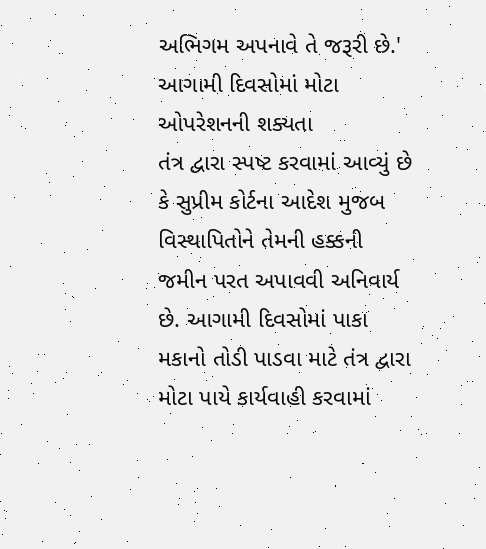અભિગમ અપનાવે તે જરૂરી છે.'
આગામી દિવસોમાં મોટા ઓપરેશનની શક્યતા
તંત્ર દ્વારા સ્પષ્ટ કરવામાં આવ્યું છે કે સુપ્રીમ કોર્ટના આદેશ મુજબ વિસ્થાપિતોને તેમની હક્કની જમીન પરત અપાવવી અનિવાર્ય છે. આગામી દિવસોમાં પાકા મકાનો તોડી પાડવા માટે તંત્ર દ્વારા મોટા પાયે કાર્યવાહી કરવામાં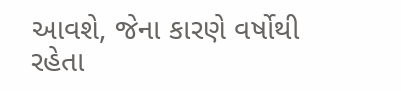આવશે, જેના કારણે વર્ષોથી રહેતા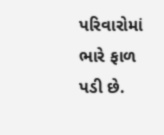પરિવારોમાં ભારે ફાળ પડી છે.